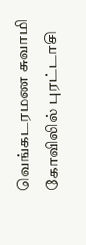வெங்கடரமண சுவாமி கோவிலில் புரட்டாசி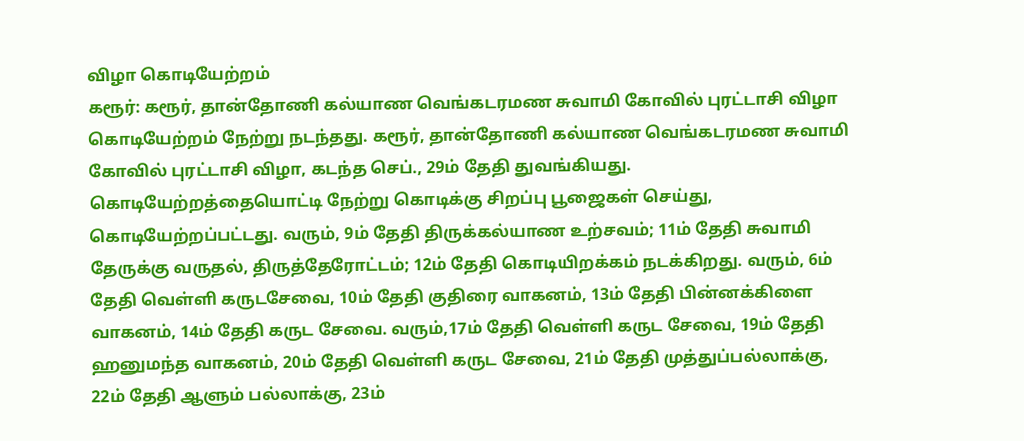விழா கொடியேற்றம்
கரூர்: கரூர், தான்தோணி கல்யாண வெங்கடரமண சுவாமி கோவில் புரட்டாசி விழா கொடியேற்றம் நேற்று நடந்தது. கரூர், தான்தோணி கல்யாண வெங்கடரமண சுவாமி கோவில் புரட்டாசி விழா, கடந்த செப்., 29ம் தேதி துவங்கியது. கொடியேற்றத்தையொட்டி நேற்று கொடிக்கு சிறப்பு பூஜைகள் செய்து, கொடியேற்றப்பட்டது. வரும், 9ம் தேதி திருக்கல்யாண உற்சவம்; 11ம் தேதி சுவாமி தேருக்கு வருதல், திருத்தேரோட்டம்; 12ம் தேதி கொடியிறக்கம் நடக்கிறது. வரும், 6ம் தேதி வெள்ளி கருடசேவை, 10ம் தேதி குதிரை வாகனம், 13ம் தேதி பின்னக்கிளை வாகனம், 14ம் தேதி கருட சேவை. வரும்,17ம் தேதி வெள்ளி கருட சேவை, 19ம் தேதி ஹனுமந்த வாகனம், 20ம் தேதி வெள்ளி கருட சேவை, 21ம் தேதி முத்துப்பல்லாக்கு, 22ம் தேதி ஆளும் பல்லாக்கு, 23ம்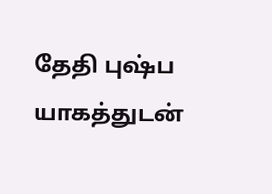தேதி புஷ்ப யாகத்துடன்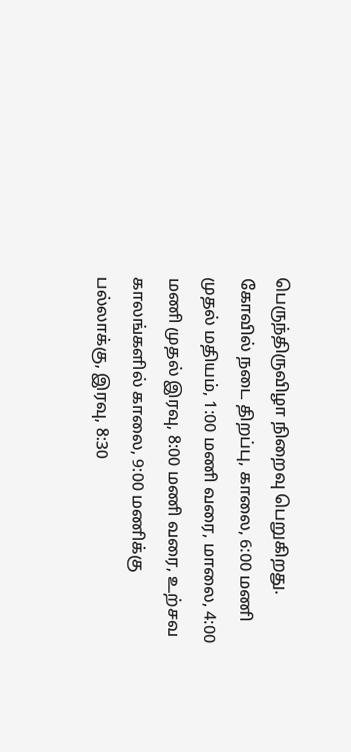பெருந்திருவிழா நிறைவு பெறுகிறது. கோவில் நடை திறப்பு, காலை, 6:00 மணி முதல் மதியம், 1:00 மணி வரை, மாலை, 4:00 மணி முதல் இரவு, 8:00 மணி வரை, உற்சவ காலங்களில் காலை, 9:00 மணிக்கு பல்லாக்கு, இரவு, 8:30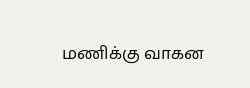மணிக்கு வாகன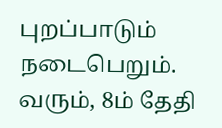புறப்பாடும் நடைபெறும். வரும், 8ம் தேதி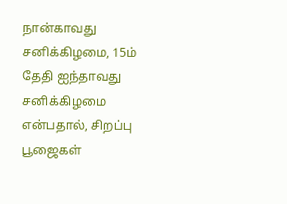நான்காவது சனிக்கிழமை, 15ம் தேதி ஐந்தாவது சனிக்கிழமை என்பதால், சிறப்பு பூஜைகள்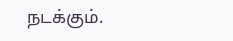நடக்கும்.